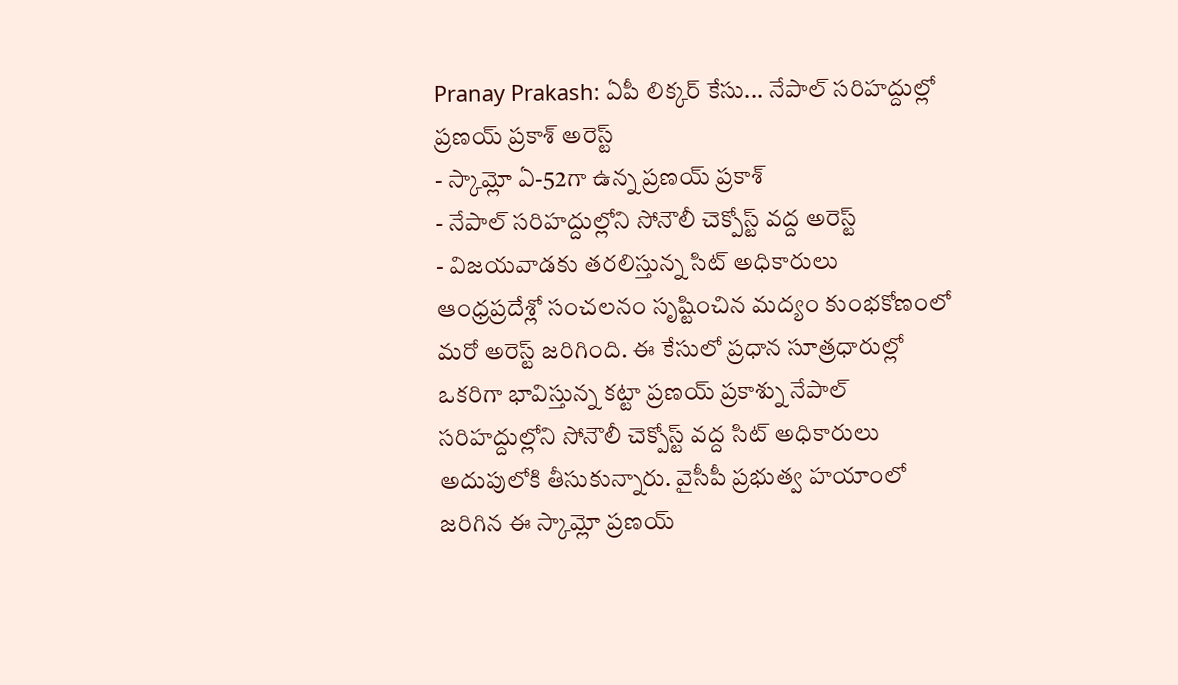Pranay Prakash: ఏపీ లిక్కర్ కేసు... నేపాల్ సరిహద్దుల్లో ప్రణయ్ ప్రకాశ్ అరెస్ట్
- స్కామ్లో ఏ-52గా ఉన్న ప్రణయ్ ప్రకాశ్
- నేపాల్ సరిహద్దుల్లోని సోనౌలీ చెక్పోస్ట్ వద్ద అరెస్ట్
- విజయవాడకు తరలిస్తున్న సిట్ అధికారులు
ఆంధ్రప్రదేశ్లో సంచలనం సృష్టించిన మద్యం కుంభకోణంలో మరో అరెస్ట్ జరిగింది. ఈ కేసులో ప్రధాన సూత్రధారుల్లో ఒకరిగా భావిస్తున్న కట్టా ప్రణయ్ ప్రకాశ్ను నేపాల్ సరిహద్దుల్లోని సోనౌలీ చెక్పోస్ట్ వద్ద సిట్ అధికారులు అదుపులోకి తీసుకున్నారు. వైసీపీ ప్రభుత్వ హయాంలో జరిగిన ఈ స్కామ్లో ప్రణయ్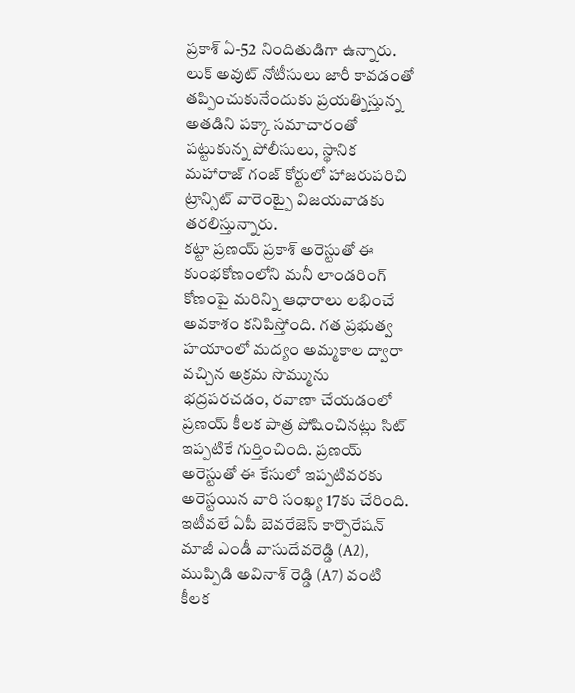ప్రకాశ్ ఏ-52 నిందితుడిగా ఉన్నారు. లుక్ అవుట్ నోటీసులు జారీ కావడంతో తప్పించుకునేందుకు ప్రయత్నిస్తున్న అతడిని పక్కా సమాచారంతో పట్టుకున్న పోలీసులు, స్థానిక మహారాజ్ గంజ్ కోర్టులో హాజరుపరిచి ట్రాన్సిట్ వారెంట్పై విజయవాడకు తరలిస్తున్నారు.
కట్టా ప్రణయ్ ప్రకాశ్ అరెస్టుతో ఈ కుంభకోణంలోని మనీ లాండరింగ్ కోణంపై మరిన్ని ఆధారాలు లభించే అవకాశం కనిపిస్తోంది. గత ప్రభుత్వ హయాంలో మద్యం అమ్మకాల ద్వారా వచ్చిన అక్రమ సొమ్మును భద్రపరచడం, రవాణా చేయడంలో ప్రణయ్ కీలక పాత్ర పోషించినట్లు సిట్ ఇప్పటికే గుర్తించింది. ప్రణయ్ అరెస్టుతో ఈ కేసులో ఇప్పటివరకు అరెస్టయిన వారి సంఖ్య 17కు చేరింది.
ఇటీవలే ఏపీ బెవరేజెస్ కార్పొరేషన్ మాజీ ఎండీ వాసుదేవరెడ్డి (A2), ముప్పిడి అవినాశ్ రెడ్డి (A7) వంటి కీలక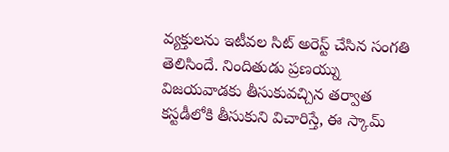వ్యక్తులను ఇటీవల సిట్ అరెస్ట్ చేసిన సంగతి తెలిసిందే. నిందితుడు ప్రణయ్ను విజయవాడకు తీసుకువచ్చిన తర్వాత కస్టడీలోకి తీసుకుని విచారిస్తే, ఈ స్కామ్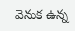వెనుక ఉన్న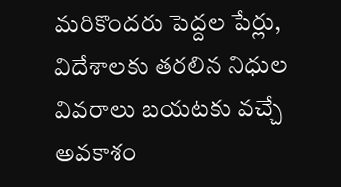మరికొందరు పెద్దల పేర్లు, విదేశాలకు తరలిన నిధుల వివరాలు బయటకు వచ్చే అవకాశం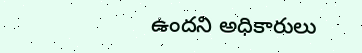ఉందని అధికారులు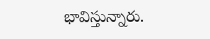భావిస్తున్నారు.